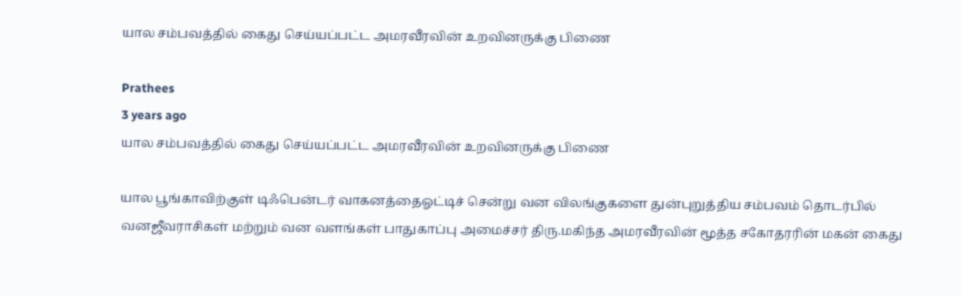யால சம்பவத்தில் கைது செய்யப்பட்ட அமரவீரவின் உறவினருக்கு பிணை

Prathees
3 years ago
யால சம்பவத்தில் கைது செய்யப்பட்ட அமரவீரவின் உறவினருக்கு பிணை

யால பூங்காவிற்குள் டிஃபென்டர் வாகனத்தைஓட்டிச் சென்று வன விலங்குகளை துன்புறுத்திய சம்பவம் தொடர்பில் வனஜீவராசிகள் மற்றும் வன வளங்கள் பாதுகாப்பு அமைச்சர் திரு.மகிந்த அமரவீரவின் மூத்த சகோதரரின் மகன் கைது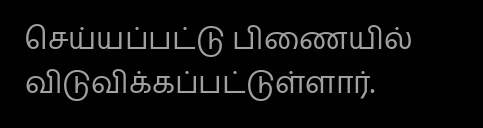செய்யப்பட்டு பிணையில் விடுவிக்கப்பட்டுள்ளார்.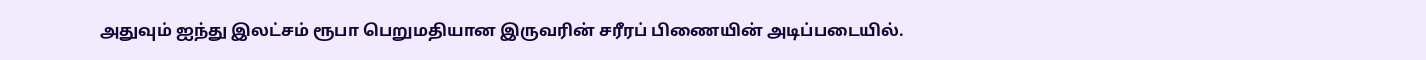அதுவும் ஐந்து இலட்சம் ரூபா பெறுமதியான இருவரின் சரீரப் பிணையின் அடிப்படையில்.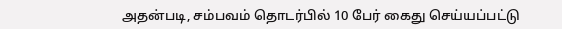அதன்படி, சம்பவம் தொடர்பில் 10 பேர் கைது செய்யப்பட்டு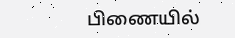பிணையில்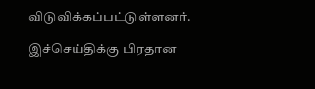விடுவிக்கப்பட்டுள்ளனர்.

இச்செய்திக்கு பிரதான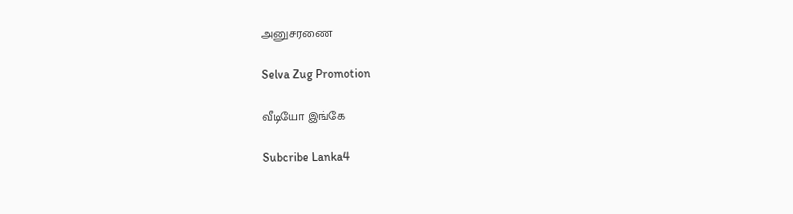அனுசரணை

Selva Zug Promotion

வீடியோ இங்கே

Subcribe Lanka4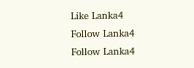Like Lanka4
Follow Lanka4
Follow Lanka4